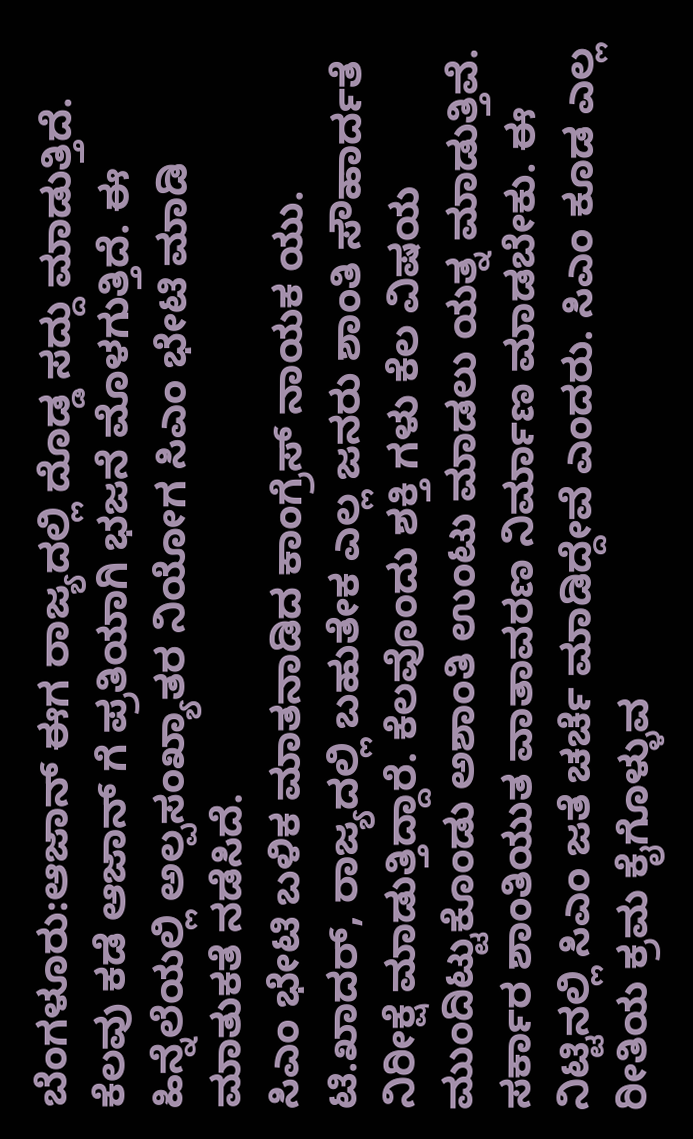ಬೆಂಗಳೂರು:ಆಜಾನ್ ಈಗ ರಾಜ್ಯದಲ್ಲಿ ದೊಡ್ಡ ಸದ್ದು ಮಾಡುತ್ತಿದೆ. ಕೆಲವು ಕಡೆ ಆಜಾನ್ ಗೆ ಪ್ರತಿಯಾಗಿ ಭಜನೆ ಮೊಳಗುತ್ತಿದೆ. ಈ ಹಿನ್ನೆಲೆಯಲ್ಲಿ ಅಲ್ಪಸಂಖ್ಯಾತರ ನಿಯೋಗ ಸಿಎಂ ಭೇಟಿ ಮಾಡಿ ಮಾತುಕತೆ ನಡೆಸಿದೆ.
ಸಿಎಂ ಭೇಟಿ ಬಳಿಕ ಮಾತನಾಡಿದ ಕಾಂಗ್ರೆಸ್ ನಾಯಕ ಯು. ಟಿ.ಖಾದರ್, ರಾಜ್ಯದಲ್ಲಿ ಬಹುತೇಕ ಎಲ್ಲ ಜನರು ಶಾಂತಿ ಸೌಹಾರ್ದತೆ ನಿರೀಕ್ಷೆ ಮಾಡುತ್ತಿದ್ದಾರೆ. ಕೆಲವೊಂದು ಶಕ್ತಿ ಗಳು ಕೆಲ ವಿಷಯ ಮುಂದಿಟ್ಟುಕೊಂಡು ಅಶಾಂತಿ ಉಂಟು ಮಾಡಲು ಯತ್ನ ಮಾಡುತ್ತಿವೆ.
ಸರ್ಕಾರ ಶಾಂತಿಯುತ ವಾತಾವರಣ ನಿರ್ಮಾಣ ಮಾಡಬೇಕು. ಈ ನಿಟ್ಟಿನಲ್ಲಿ ಸಿಎಂ ಜತೆ ಚರ್ಚೆ ಮಾಡಿದ್ದೇವೆ ಎಂದರು. ಸಿಎಂ ಕೂಡ ಎಲ್ಲ ರೀತಿಯ ಕ್ರಮ ಕೈಗೊಳ್ಳುವ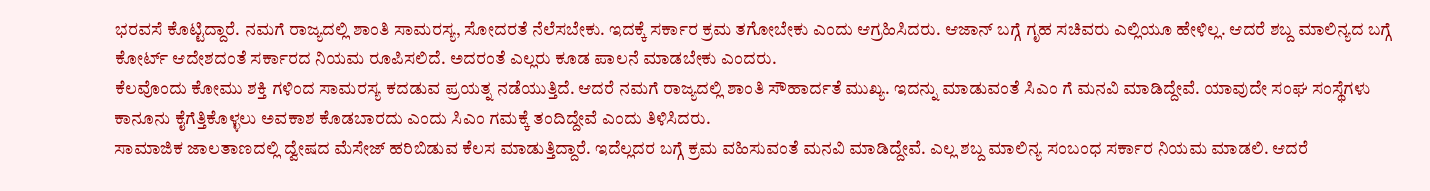ಭರವಸೆ ಕೊಟ್ಟಿದ್ದಾರೆ. ನಮಗೆ ರಾಜ್ಯದಲ್ಲಿ ಶಾಂತಿ ಸಾಮರಸ್ಯ, ಸೋದರತೆ‌ ನೆಲೆಸಬೇಕು. ಇದಕ್ಕೆ ಸರ್ಕಾರ ಕ್ರಮ ತಗೋಬೇಕು ಎಂದು ಆಗ್ರಹಿಸಿದರು. ಆಜಾನ್ ಬಗ್ಗೆ ಗೃಹ ಸಚಿವರು ಎಲ್ಲಿಯೂ ಹೇಳಿಲ್ಲ. ಆದರೆ ಶಬ್ದ ಮಾಲಿನ್ಯದ ಬಗ್ಗೆ ಕೋರ್ಟ್ ಆದೇಶದಂತೆ ಸರ್ಕಾರದ ನಿಯಮ ರೂಪಿಸಲಿದೆ. ಅದರಂತೆ ಎಲ್ಲರು ಕೂಡ ಪಾಲನೆ ಮಾಡಬೇಕು ಎಂದರು.
ಕೆಲವೊಂದು ಕೋಮು ಶಕ್ತಿ ಗಳಿಂದ ಸಾಮರಸ್ಯ ಕದಡುವ ಪ್ರಯತ್ನ ನಡೆಯುತ್ತಿದೆ. ಆದರೆ ನಮಗೆ ರಾಜ್ಯದಲ್ಲಿ ಶಾಂತಿ ಸೌಹಾರ್ದತೆ ಮುಖ್ಯ. ಇದನ್ನು ಮಾಡುವಂತೆ ಸಿಎಂ ಗೆ ಮನವಿ ಮಾಡಿದ್ದೇವೆ. ಯಾವುದೇ ಸಂಘ ಸಂಸ್ಥೆಗಳು ಕಾನೂನು ಕೈಗೆತ್ತಿಕೊಳ್ಳಲು ಅವಕಾಶ ಕೊಡಬಾರದು ಎಂದು ಸಿಎಂ ಗಮಕ್ಕೆ ತಂದಿದ್ದೇವೆ ಎಂದು ತಿಳಿಸಿದರು.
ಸಾಮಾಜಿಕ ಜಾಲತಾಣದಲ್ಲಿ ದ್ವೇಷದ ಮೆಸೇಜ್ ಹರಿಬಿಡುವ ಕೆಲಸ ಮಾಡುತ್ತಿದ್ದಾರೆ. ಇದೆಲ್ಲದರ ಬಗ್ಗೆ ಕ್ರಮ ವಹಿಸುವಂತೆ ಮನವಿ ಮಾಡಿದ್ದೇವೆ. ಎಲ್ಲ ಶಬ್ದ ಮಾಲಿನ್ಯ ಸಂಬಂಧ ಸರ್ಕಾರ ನಿಯಮ ಮಾಡಲಿ. ಆದರೆ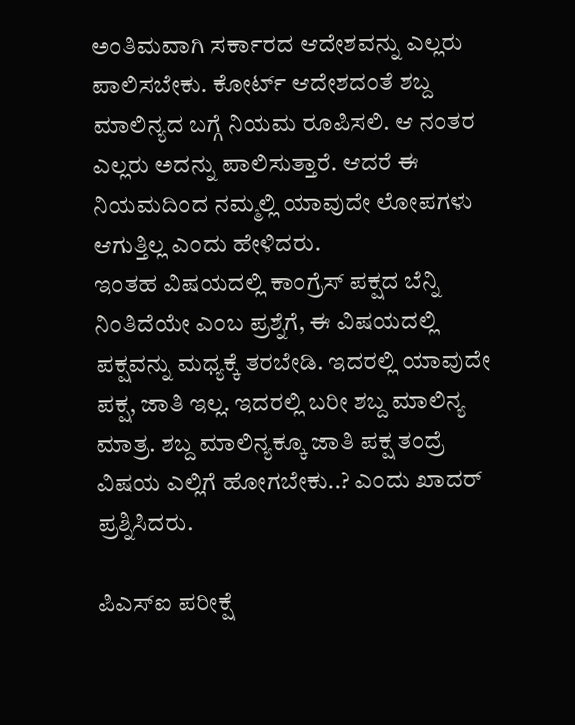ಅಂತಿಮವಾಗಿ ಸರ್ಕಾರದ ಆದೇಶವನ್ನು ಎಲ್ಲರು ಪಾಲಿಸಬೇಕು. ಕೋರ್ಟ್ ಆದೇಶದಂತೆ ಶಬ್ದ ಮಾಲಿನ್ಯದ ಬಗ್ಗೆ ನಿಯಮ ರೂಪಿಸಲಿ. ಆ ನಂತರ ಎಲ್ಲರು ಅದನ್ನು ಪಾಲಿಸುತ್ತಾರೆ. ಆದರೆ ಈ ನಿಯಮದಿಂದ ನಮ್ಮಲ್ಲಿ ಯಾವುದೇ ಲೋಪಗಳು ಆಗುತ್ತಿಲ್ಲ ಎಂದು ಹೇಳಿದರು.
ಇಂತಹ ವಿಷಯದಲ್ಲಿ ಕಾಂಗ್ರೆಸ್ ಪಕ್ಷದ ಬೆನ್ನಿ ನಿಂತಿದೆಯೇ ಎಂಬ ಪ್ರಶ್ನೆಗೆ, ಈ ವಿಷಯದಲ್ಲಿ ಪಕ್ಷವನ್ನು ಮಧ್ಯಕ್ಕೆ ತರಬೇಡಿ. ಇದರಲ್ಲಿ ಯಾವುದೇ ಪಕ್ಷ, ಜಾತಿ ಇಲ್ಲ. ಇದರಲ್ಲಿ ಬರೀ ಶಬ್ದ ಮಾಲಿನ್ಯ ಮಾತ್ರ. ಶಬ್ದ ಮಾಲಿನ್ಯಕ್ಕೂ ಜಾತಿ ಪಕ್ಷ ತಂದ್ರೆ ವಿಷಯ ಎಲ್ಲಿಗೆ ಹೋಗಬೇಕು..? ಎಂದು ಖಾದರ್ ಪ್ರಶ್ನಿಸಿದರು.

ಪಿಎಸ್‌ಐ ಪರೀಕ್ಷೆ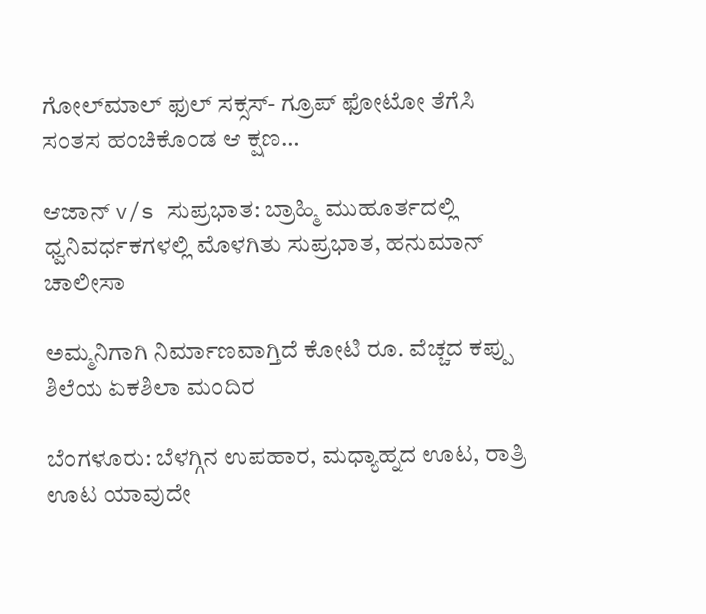ಗೋಲ್‌ಮಾಲ್‌ ಫುಲ್‌ ಸಕ್ಸಸ್‌- ಗ್ರೂಪ್‌ ಫೋಟೋ ತೆಗೆಸಿ ಸಂತಸ ಹಂಚಿಕೊಂಡ ಆ ಕ್ಷಣ…

ಆಜಾನ್‌ v/s ಸುಪ್ರಭಾತ: ಬ್ರಾಹ್ಮಿ ಮುಹೂರ್ತದಲ್ಲಿ ಧ್ವನಿವರ್ಧಕಗಳಲ್ಲಿ ಮೊಳಗಿತು ಸು‍ಪ್ರಭಾತ, ಹನುಮಾನ್‌ ಚಾಲೀಸಾ

ಅಮ್ಮನಿಗಾಗಿ ನಿರ್ಮಾಣವಾಗ್ತಿದೆ ಕೋಟಿ ರೂ. ವೆಚ್ಚದ ಕಪ್ಪು ಶಿಲೆಯ ಏಕಶಿಲಾ ಮಂದಿರ

ಬೆಂಗಳೂರು: ಬೆಳಗ್ಗಿನ ಉಪಹಾರ, ಮಧ್ಯಾಹ್ನದ ಊಟ, ರಾತ್ರಿ ಊಟ ಯಾವುದೇ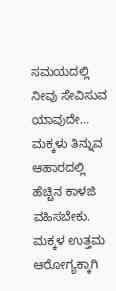ಸಮಯದಲ್ಲಿ ನೀವು ಸೇವಿಸುವ ಯಾವುದೇ…
ಮಕ್ಕಳು ತಿನ್ನುವ ಆಹಾರದಲ್ಲಿ ಹೆಚ್ಚಿನ ಕಾಳಜಿ ವಹಿಸಬೇಕು. ಮಕ್ಕಳ ಉತ್ತಮ ಆರೋಗ್ಯಕ್ಕಾಗಿ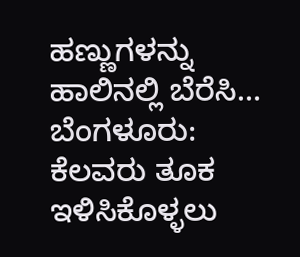ಹಣ್ಣುಗಳನ್ನು ಹಾಲಿನಲ್ಲಿ ಬೆರೆಸಿ…
ಬೆಂಗಳೂರು: ಕೆಲವರು ತೂಕ ಇಳಿಸಿಕೊಳ್ಳಲು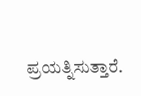ಪ್ರಯತ್ನಿಸುತ್ತಾರೆ.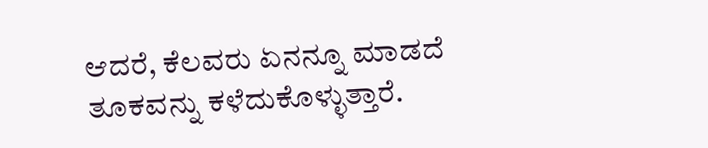ಆದರೆ, ಕೆಲವರು ಏನನ್ನೂ ಮಾಡದೆ ತೂಕವನ್ನು ಕಳೆದುಕೊಳ್ಳುತ್ತಾರೆ.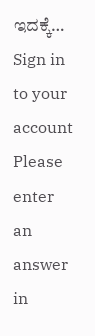ಇದಕ್ಕೆ…
Sign in to your account
Please enter an answer in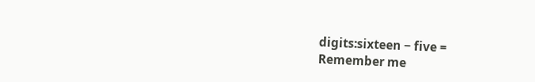digits:sixteen − five =
Remember me